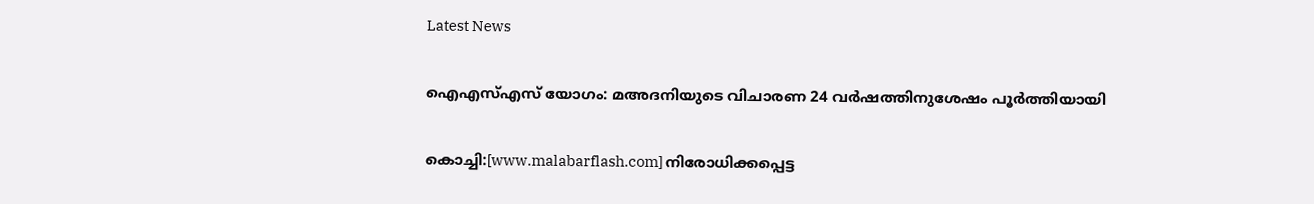Latest News

ഐഎസ്എസ് യോഗം: മഅദനിയുടെ വിചാരണ 24 വര്‍ഷത്തിനുശേഷം പൂര്‍ത്തിയായി

കൊച്ചി:[www.malabarflash.com] നിരോധിക്കപ്പെട്ട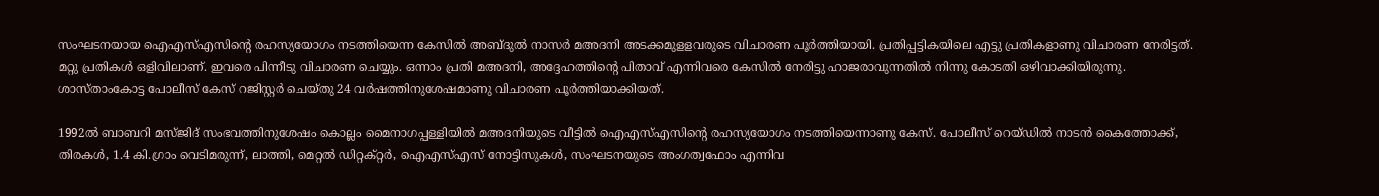സംഘടനയായ ഐഎസ്എസിന്റെ രഹസ്യയോഗം നടത്തിയെന്ന കേസില്‍ അബ്ദുല്‍ നാസര്‍ മഅദനി അടക്കമുളളവരുടെ വിചാരണ പൂര്‍ത്തിയായി. പ്രതിപ്പട്ടികയിലെ എട്ടു പ്രതികളാണു വിചാരണ നേരിട്ടത്. മറ്റു പ്രതികള്‍ ഒളിവിലാണ്. ഇവരെ പിന്നീടു വിചാരണ ചെയ്യും. ഒന്നാം പ്രതി മഅദനി, അദ്ദേഹത്തിന്റെ പിതാവ് എന്നിവരെ കേസില്‍ നേരിട്ടു ഹാജരാവുന്നതില്‍ നിന്നു കോടതി ഒഴിവാക്കിയിരുന്നു. ശാസ്താംകോട്ട പോലീസ് കേസ് റജിസ്റ്റര്‍ ചെയ്തു 24 വര്‍ഷത്തിനുശേഷമാണു വിചാരണ പൂര്‍ത്തിയാക്കിയത്.

1992ല്‍ ബാബറി മസ്ജിദ് സംഭവത്തിനുശേഷം കൊല്ലം മൈനാഗപ്പള്ളിയില്‍ മഅദനിയുടെ വീട്ടില്‍ ഐഎസ്എസിന്റെ രഹസ്യയോഗം നടത്തിയെന്നാണു കേസ്. പോലീസ് റെയ്ഡില്‍ നാടന്‍ കൈത്തോക്ക്, തിരകള്‍, 1.4 കി.ഗ്രാം വെടിമരുന്ന്, ലാത്തി, മെറ്റല്‍ ഡിറ്റക്റ്റര്‍, ഐഎസ്എസ് നോട്ടിസുകള്‍, സംഘടനയുടെ അംഗത്വഫോം എന്നിവ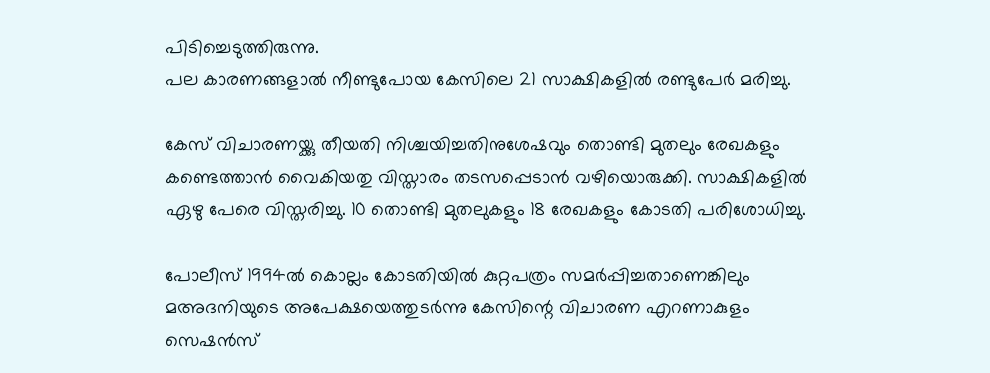പിടിച്ചെടുത്തിരുന്നു.
പല കാരണങ്ങളാല്‍ നീണ്ടുപോയ കേസിലെ 21 സാക്ഷികളില്‍ രണ്ടുപേര്‍ മരിച്ചു.

കേസ് വിചാരണയ്ക്കു തീയതി നിശ്ചയിച്ചതിനുശേഷവും തൊണ്ടി മുതലും രേഖകളും കണ്ടെത്താന്‍ വൈകിയതു വിസ്താരം തടസപ്പെടാന്‍ വഴിയൊരുക്കി. സാക്ഷികളില്‍ ഏഴു പേരെ വിസ്തരിച്ചു. 10 തൊണ്ടി മുതലുകളും 18 രേഖകളും കോടതി പരിശോധിച്ചു.

പോലീസ് 1994ല്‍ കൊല്ലം കോടതിയില്‍ കുറ്റപത്രം സമര്‍പ്പിച്ചതാണെങ്കിലും മഅദനിയുടെ അപേക്ഷയെത്തുടര്‍ന്നു കേസിന്റെ വിചാരണ എറണാകുളം സെഷന്‍സ്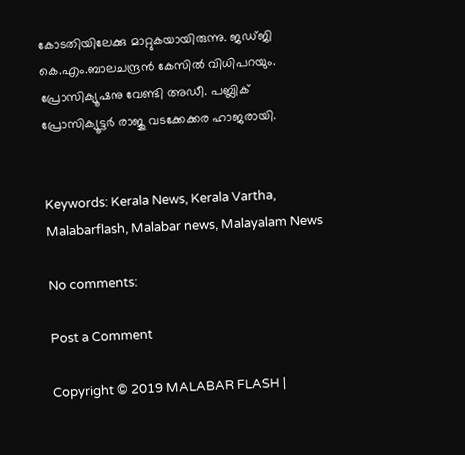കോടതിയിലേക്കു മാറ്റുകയായിരുന്നു. ജഡ്ജി കെ.എം.ബാലചന്ദ്രന്‍ കേസില്‍ വിധിപറയും. പ്രോസിക്യൂഷനു വേണ്ടി അഡീ. പബ്ലിക് പ്രോസിക്യൂട്ടര്‍ രാജു വടക്കേക്കര ഹാജരായി.


Keywords: Kerala News, Kerala Vartha, Malabarflash, Malabar news, Malayalam News

No comments:

Post a Comment

Copyright © 2019 MALABAR FLASH |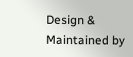Design & Maintained by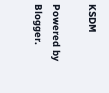KSDM

Powered by Blogger.